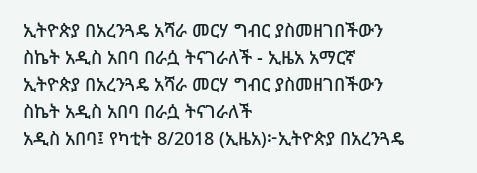ኢትዮጵያ በአረንጓዴ አሻራ መርሃ ግብር ያስመዘገበችውን ስኬት አዲስ አበባ በራሷ ትናገራለች - ኢዜአ አማርኛ
ኢትዮጵያ በአረንጓዴ አሻራ መርሃ ግብር ያስመዘገበችውን ስኬት አዲስ አበባ በራሷ ትናገራለች
አዲስ አበባ፤ የካቲት 8/2018 (ኢዜአ)፦ኢትዮጵያ በአረንጓዴ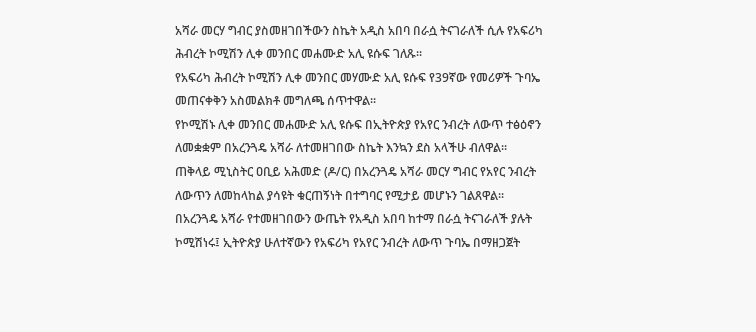አሻራ መርሃ ግብር ያስመዘገበችውን ስኬት አዲስ አበባ በራሷ ትናገራለች ሲሉ የአፍሪካ ሕብረት ኮሚሽን ሊቀ መንበር መሐሙድ አሊ ዩሱፍ ገለጹ፡፡
የአፍሪካ ሕብረት ኮሚሽን ሊቀ መንበር መሃሙድ አሊ ዩሱፍ የ39ኛው የመሪዎች ጉባኤ መጠናቀቅን አስመልክቶ መግለጫ ሰጥተዋል፡፡
የኮሚሽኑ ሊቀ መንበር መሐሙድ አሊ ዩሱፍ በኢትዮጵያ የአየር ንብረት ለውጥ ተፅዕኖን ለመቋቋም በአረንጓዴ አሻራ ለተመዘገበው ስኬት እንኳን ደስ አላችሁ ብለዋል፡፡
ጠቅላይ ሚኒስትር ዐቢይ አሕመድ (ዶ/ር) በአረንጓዴ አሻራ መርሃ ግብር የአየር ንብረት ለውጥን ለመከላከል ያሳዩት ቁርጠኝነት በተግባር የሚታይ መሆኑን ገልጸዋል፡፡
በአረንጓዴ አሻራ የተመዘገበውን ውጤት የአዲስ አበባ ከተማ በራሷ ትናገራለች ያሉት ኮሚሽነሩ፤ ኢትዮጵያ ሁለተኛውን የአፍሪካ የአየር ንብረት ለውጥ ጉባኤ በማዘጋጀት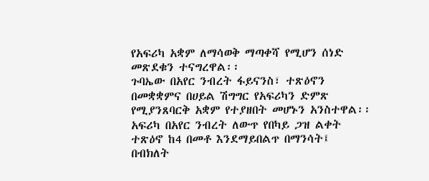የአፍሪካ አቋም ለማሳወቅ ማጣቀሻ የሚሆን ሰነድ መጽደቁን ተናግረዋል፡፡
ጉባኤው በአየር ንብረት ፋይናንስ፣ ተጽዕኖን በመቋቋምና በሀይል ሽግግር የአፍሪካን ድምጽ የሚያንጸባርቅ አቋም የተያዘበት መሆኑን አንስተዋል፡፡
አፍሪካ በአየር ንብረት ለውጥ የበካይ ጋዝ ልቀት ተጽዕኖ ከ4 በመቶ እንደማይበልጥ በማንሳት፤ በብክለት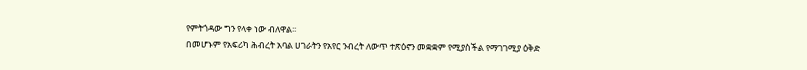የምትጎዳው ግን የላቀ ነው ብለዋል፡፡
በመሆኑም የአፍሪካ ሕብረት አባል ሀገራትን የአየር ንብረት ለውጥ ተጽዕኖን መቋቋም የሚያስችል የማገገሚያ ዕቅድ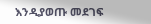እንዲያወጡ መደገፍ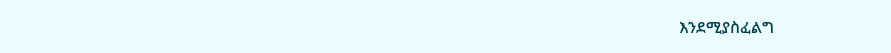እንደሚያስፈልግ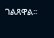ገልጸዋል፡፡